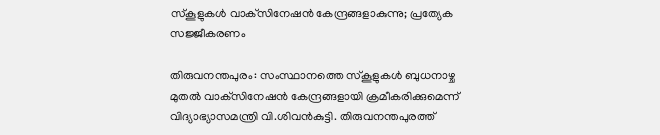സ്‌കൂളുകള്‍ വാക്‌സിനേഷന്‍ കേന്ദ്രങ്ങളാകുന്നു; പ്രത്യേക സജ്ജീകരണം

തിരുവനന്തപുരം: സംസ്ഥാനത്തെ സ്‌കൂളുകള്‍ ബുധനാഴ്ച മുതല്‍ വാക്‌സിനേഷന്‍ കേന്ദ്രങ്ങളായി ക്രമീകരിക്കുമെന്ന് വിദ്യാഭ്യാസമന്ത്രി വി.ശിവന്‍കുട്ടി. തിരുവനന്തപുരത്ത്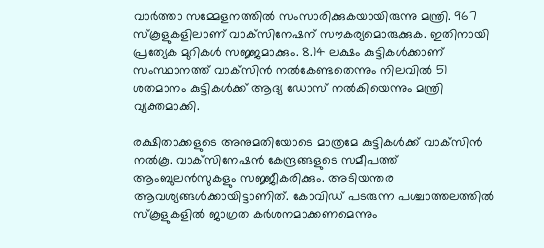വാര്‍ത്താ സമ്മേളനത്തില്‍ സംസാരിക്കുകയായിരുന്നു മന്ത്രി. 967 സ്‌കൂളുകളിലാണ് വാക്‌സിനേഷന് സൗകര്യമൊരുക്കുക. ഇതിനായി പ്രത്യേക മുറികള്‍ സജ്ജമാക്കും. 8.14 ലക്ഷം കുട്ടികള്‍ക്കാണ് സംസ്ഥാനത്ത് വാക്‌സിന്‍ നല്‍കേണ്ടതെന്നും നിലവില്‍ 51 ശതമാനം കുട്ടികള്‍ക്ക് ആദ്യ ഡോസ് നല്‍കിയെന്നും മന്ത്രി വ്യക്തമാക്കി.

രക്ഷിതാക്കളുടെ അനുമതിയോടെ മാത്രമേ കുട്ടികള്‍ക്ക് വാക്‌സിന്‍ നല്‍കൂ. വാക്‌സിനേഷന്‍ കേന്ദ്രങ്ങളുടെ സമീപത്ത് ആംബുലന്‍സുകളും സജ്ജീകരിക്കും. അടിയന്തര ആവശ്യങ്ങള്‍ക്കായിട്ടാണിത്. കോവിഡ് പടരുന്ന പശ്ചാത്തലത്തില്‍ സ്‌കൂളുകളില്‍ ജാഗ്രത കര്‍ശനമാക്കണമെന്നും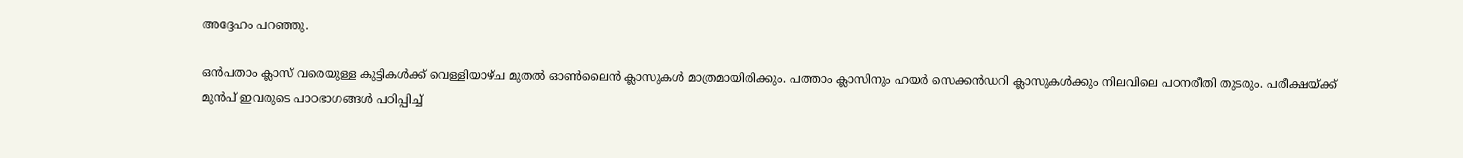അദ്ദേഹം പറഞ്ഞു.

ഒന്‍പതാം ക്ലാസ് വരെയുള്ള കുട്ടികള്‍ക്ക് വെള്ളിയാഴ്ച മുതല്‍ ഓണ്‍ലൈന്‍ ക്ലാസുകള്‍ മാത്രമായിരിക്കും. പത്താം ക്ലാസിനും ഹയര്‍ സെക്കന്‍ഡറി ക്ലാസുകള്‍ക്കും നിലവിലെ പഠനരീതി തുടരും. പരീക്ഷയ്ക്ക് മുന്‍പ് ഇവരുടെ പാഠഭാഗങ്ങള്‍ പഠിപ്പിച്ച്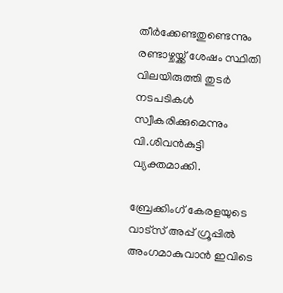തീര്‍ക്കേണ്ടതുണ്ടെന്നും രണ്ടാഴ്ചയ്ക്ക് ശേഷം സ്ഥിതി വിലയിരുത്തി തുടര്‍ നടപടികള്‍ സ്വീകരിക്കുമെന്നും വി.ശിവന്‍കുട്ടി വ്യക്തമാക്കി.

ബ്രേക്കിംഗ് കേരളയുടെ വാട്സ് അപ്പ് ഗ്രൂപ്പിൽ അംഗമാകുവാൻ ഇവിടെ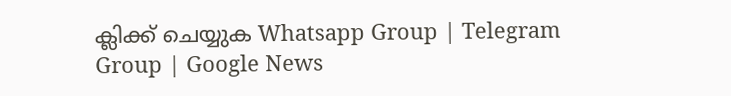ക്ലിക്ക് ചെയ്യുക Whatsapp Group | Telegram Group | Google News